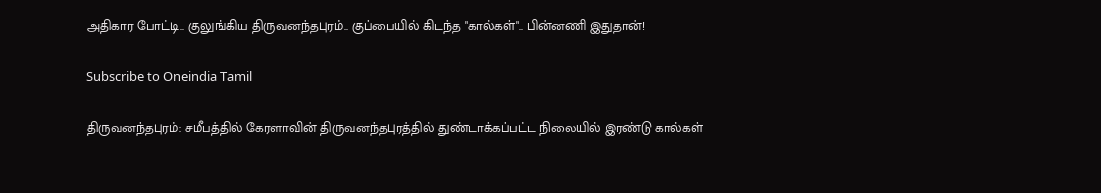அதிகார போட்டி.. குலுங்கிய திருவனந்தபுரம்.. குப்பையில் கிடந்த "கால்கள்".. பின்னணி இதுதான்!

Subscribe to Oneindia Tamil

திருவனந்தபுரம்: சமீபத்தில் கேரளாவின் திருவனந்தபுரத்தில் துண்டாக்கப்பட்ட நிலையில் இரண்டு கால்கள்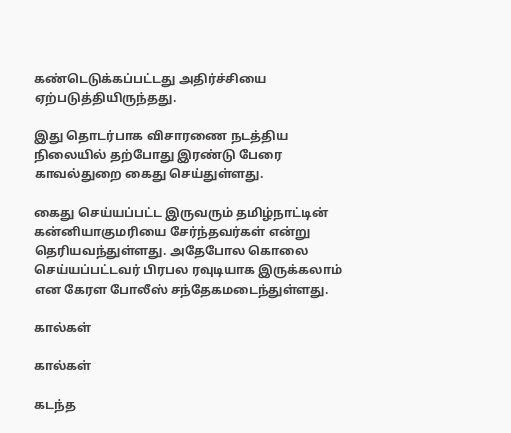கண்டெடுக்கப்பட்டது அதிர்ச்சியை ஏற்படுத்தியிருந்தது.

இது தொடர்பாக விசாரணை நடத்திய நிலையில் தற்போது இரண்டு பேரை காவல்துறை கைது செய்துள்ளது.

கைது செய்யப்பட்ட இருவரும் தமிழ்நாட்டின் கன்னியாகுமரியை சேர்ந்தவர்கள் என்று தெரியவந்துள்ளது. அதேபோல கொலை செய்யப்பட்டவர் பிரபல ரவுடியாக இருக்கலாம் என கேரள போலீஸ் சந்தேகமடைந்துள்ளது.

கால்கள்

கால்கள்

கடந்த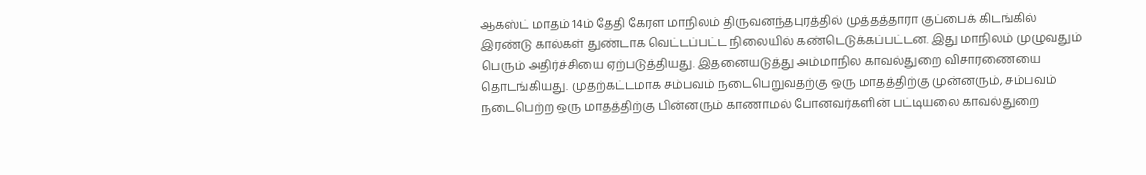ஆகஸ்ட் மாதம் 14ம் தேதி கேரள மாநிலம் திருவனந்தபுரத்தில் முத்தத்தாரா குப்பைக் கிடங்கில் இரண்டு கால்கள் துண்டாக வெட்டப்பட்ட நிலையில் கண்டெடுக்கப்பட்டன. இது மாநிலம் முழுவதும் பெரும் அதிர்ச்சியை ஏற்படுத்தியது. இதனையடுத்து அம்மாநில காவல்துறை விசாரணையை தொடங்கியது. முதற்கட்டமாக சம்பவம் நடைபெறுவதற்கு ஒரு மாதத்திற்கு முன்னரும், சம்பவம் நடைபெற்ற ஒரு மாதத்திற்கு பின்னரும் காணாமல் போனவர்களின் பட்டியலை காவல்துறை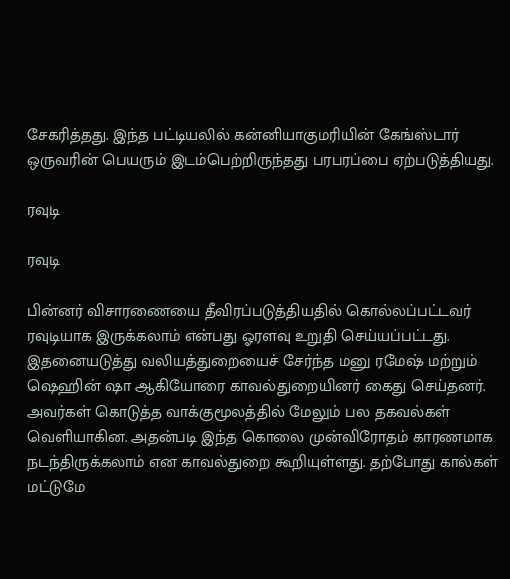சேகரித்தது. இந்த பட்டியலில் கன்னியாகுமரியின் கேங்ஸ்டார் ஒருவரின் பெயரும் இடம்பெற்றிருந்தது பரபரப்பை ஏற்படுத்தியது.

ரவுடி

ரவுடி

பின்னர் விசாரணையை தீவிரப்படுத்தியதில் கொல்லப்பட்டவர் ரவுடியாக இருக்கலாம் என்பது ஓரளவு உறுதி செய்யப்பட்டது. இதனையடுத்து வலியத்துறையைச் சேர்ந்த மனு ரமேஷ் மற்றும் ஷெஹின் ஷா ஆகியோரை காவல்துறையினர் கைது செய்தனர். அவர்கள் கொடுத்த வாக்குமூலத்தில் மேலும் பல தகவல்கள் வெளியாகின. அதன்படி இந்த கொலை முன்விரோதம் காரணமாக நடந்திருக்கலாம் என காவல்துறை கூறியுள்ளது. தற்போது கால்கள் மட்டுமே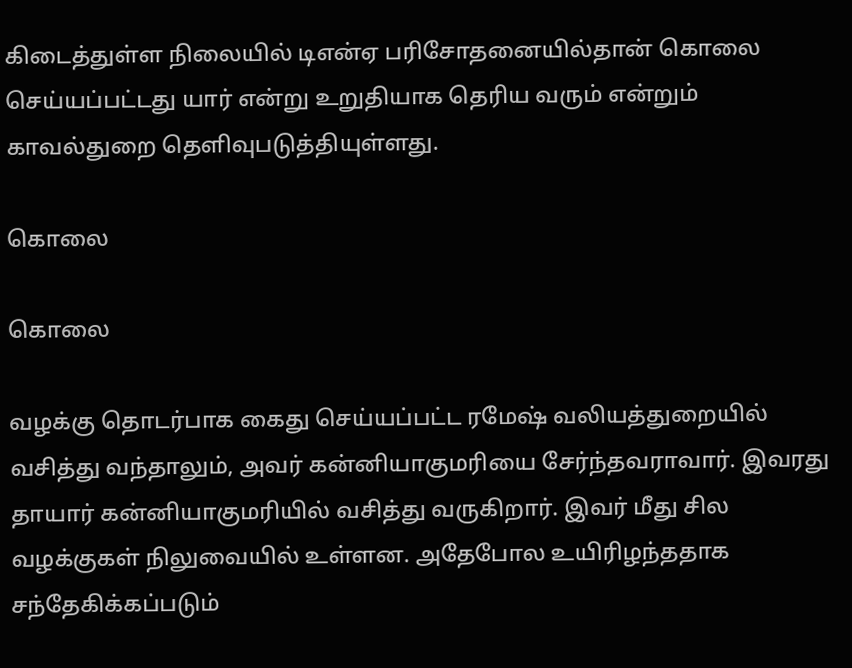கிடைத்துள்ள நிலையில் டிஎன்ஏ பரிசோதனையில்தான் கொலை செய்யப்பட்டது யார் என்று உறுதியாக தெரிய வரும் என்றும் காவல்துறை தெளிவுபடுத்தியுள்ளது.

கொலை

கொலை

வழக்கு தொடர்பாக கைது செய்யப்பட்ட ரமேஷ் வலியத்துறையில் வசித்து வந்தாலும், அவர் கன்னியாகுமரியை சேர்ந்தவராவார். இவரது தாயார் கன்னியாகுமரியில் வசித்து வருகிறார். இவர் மீது சில வழக்குகள் நிலுவையில் உள்ளன. அதேபோல உயிரிழந்ததாக சந்தேகிக்கப்படும்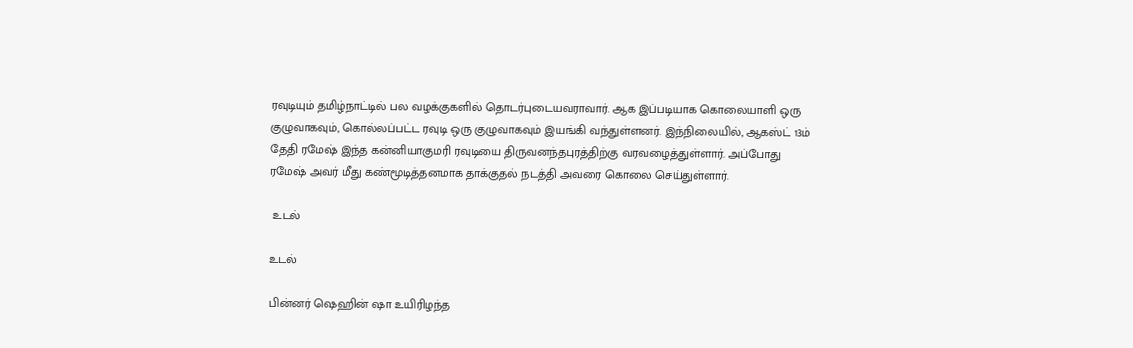ரவுடியும் தமிழ்நாட்டில் பல வழக்குகளில் தொடர்புடையவராவார். ஆக இப்படியாக கொலையாளி ஒரு குழுவாகவும், கொல்லப்பட்ட ரவுடி ஒரு குழுவாகவும் இயங்கி வந்துள்ளனர். இந்நிலையில், ஆகஸ்ட் 13ம் தேதி ரமேஷ் இந்த கன்னியாகுமரி ரவுடியை திருவனந்தபுரத்திற்கு வரவழைத்துள்ளார். அப்போது ரமேஷ் அவர் மீது கண்மூடித்தனமாக தாக்குதல் நடத்தி அவரை கொலை செய்துள்ளார்.

 உடல்

உடல்

பின்னர் ஷெஹின் ஷா உயிரிழந்த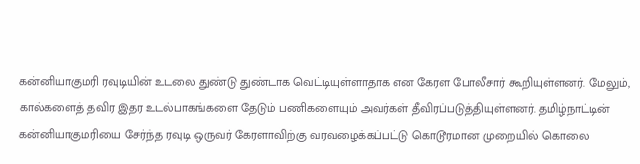கன்னியாகுமரி ரவுடியின் உடலை துண்டு துண்டாக வெட்டியுள்ளாதாக என கேரள போலீசார் கூறியுள்ளனர். மேலும், கால்களைத் தவிர இதர உடல்பாகங்களை தேடும் பணிகளையும் அவர்கள் தீவிரப்படுத்தியுள்ளனர். தமிழ்நாட்டின் கன்னியாகுமரியை சேர்ந்த ரவுடி ஒருவர் கேரளாவிற்கு வரவழைக்கப்பட்டு கொடூரமான முறையில் கொலை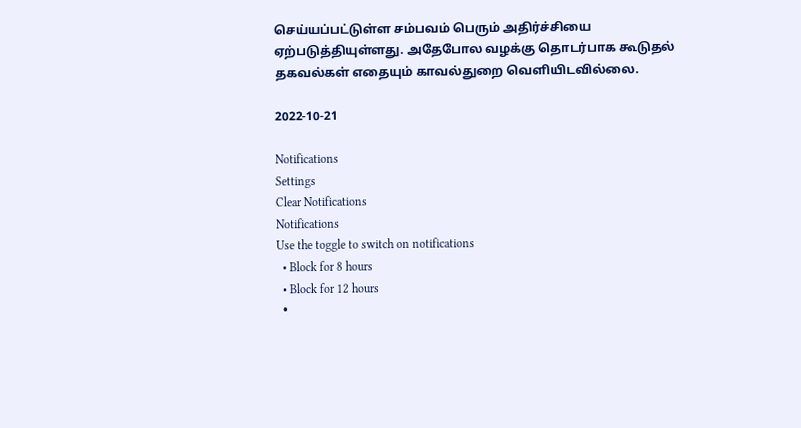செய்யப்பட்டுள்ள சம்பவம் பெரும் அதிர்ச்சியை ஏற்படுத்தியுள்ளது. அதேபோல வழக்கு தொடர்பாக கூடுதல் தகவல்கள் எதையும் காவல்துறை வெளியிடவில்லை.

2022-10-21

Notifications
Settings
Clear Notifications
Notifications
Use the toggle to switch on notifications
  • Block for 8 hours
  • Block for 12 hours
  •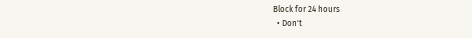Block for 24 hours
  • Don't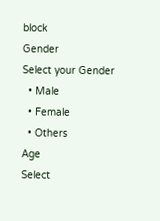block
Gender
Select your Gender
  • Male
  • Female
  • Others
Age
Select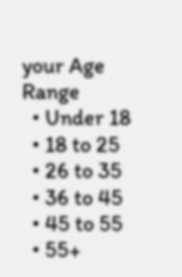your Age Range
  • Under 18
  • 18 to 25
  • 26 to 35
  • 36 to 45
  • 45 to 55
  • 55+